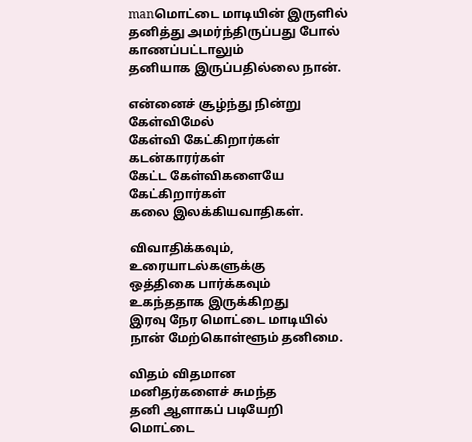manமொட்டை மாடியின் இருளில்
தனித்து அமர்ந்திருப்பது போல்
காணப்பட்டாலும்
தனியாக இருப்பதில்லை நான்.

என்னைச் சூழ்ந்து நின்று
கேள்விமேல்
கேள்வி கேட்கிறார்கள்
கடன்காரர்கள்
கேட்ட கேள்விகளையே
கேட்கிறார்கள்
கலை இலக்கியவாதிகள்.

விவாதிக்கவும்,
உரையாடல்களுக்கு
ஒத்திகை பார்க்கவும்
உகந்ததாக இருக்கிறது
இரவு நேர மொட்டை மாடியில்
நான் மேற்கொள்ளூம் தனிமை.

விதம் விதமான
மனிதர்களைச் சுமந்த
தனி ஆளாகப் படியேறி
மொட்டை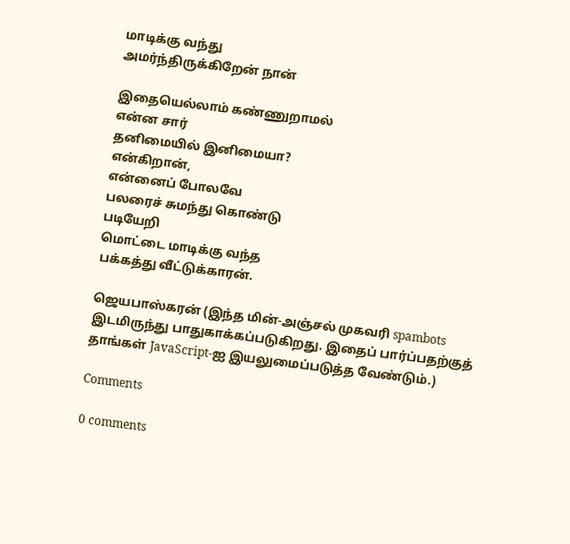மாடிக்கு வந்து
அமர்ந்திருக்கிறேன் நான்

இதையெல்லாம் கண்ணுறாமல்
என்ன சார்
தனிமையில் இனிமையா?
என்கிறான்,
என்னைப் போலவே
பலரைச் சுமந்து கொண்டு
படியேறி
மொட்டை மாடிக்கு வந்த
பக்கத்து வீட்டுக்காரன்.

ஜெயபாஸ்கரன் (இந்த மின்-அஞ்சல் முகவரி spambots இடமிருந்து பாதுகாக்கப்படுகிறது. இதைப் பார்ப்பதற்குத் தாங்கள் JavaScript-ஐ இயலுமைப்படுத்த வேண்டும்.)

Comments

0 comments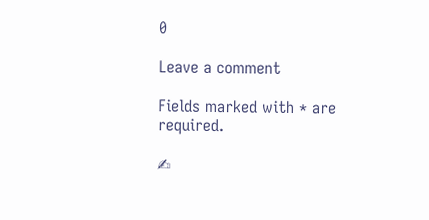0

Leave a comment

Fields marked with * are required.

✍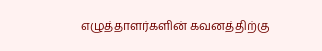எழுத்தாளர்களின் கவனத்திற்கு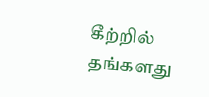கீற்றில் தங்களது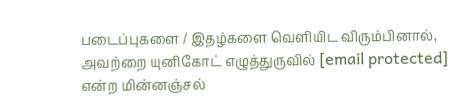படைப்புகளை / இதழ்களை வெளியிட விரும்பினால், அவற்றை யுனிகோட் எழுத்துருவில் [email protected] என்ற மின்னஞ்சல்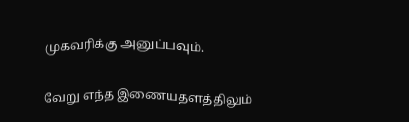முகவரிக்கு அனுப்பவும்.

வேறு எந்த இணையதளத்திலும்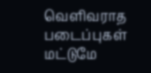வெளிவராத படைப்புகள் மட்டுமே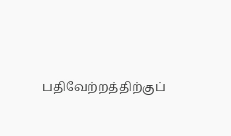பதிவேற்றத்திற்குப்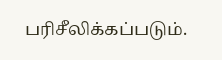பரிசீலிக்கப்படும்.